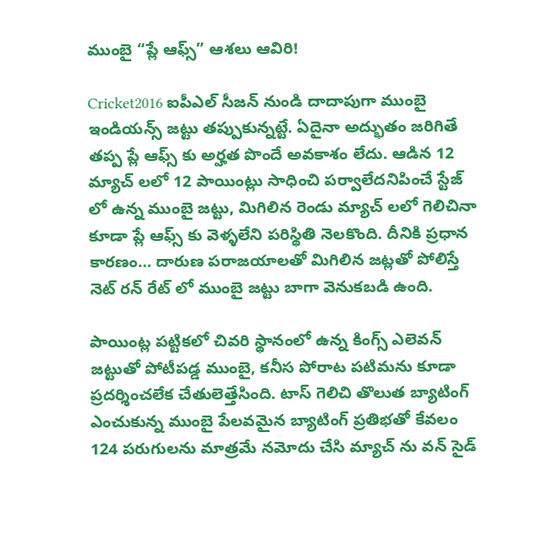ముంబై “ప్లే ఆఫ్స్” ఆశలు ఆవిరి!

Cricket2016 ఐపీఎల్ సీజన్ నుండి దాదాపుగా ముంబై ఇండియన్స్ జట్టు తప్పుకున్నట్టే. ఏదైనా అద్భుతం జరిగితే తప్ప ప్లే ఆఫ్స్ కు అర్హత పొందే అవకాశం లేదు. ఆడిన 12 మ్యాచ్ లలో 12 పాయింట్లు సాధించి పర్వాలేదనిపించే స్టేజ్ లో ఉన్న ముంబై జట్టు, మిగిలిన రెండు మ్యాచ్ లలో గెలిచినా కూడా ప్లే ఆఫ్స్ కు వెళ్ళలేని పరిస్థితి నెలకొంది. దీనికి ప్రధాన కారణం… దారుణ పరాజయాలతో మిగిలిన జట్లతో పోలిస్తే నెట్ రన్ రేట్ లో ముంబై జట్టు బాగా వెనుకబడి ఉంది.

పాయింట్ల పట్టికలో చివరి స్థానంలో ఉన్న కింగ్స్ ఎలెవన్ జట్టుతో పోటీపడ్డ ముంబై, కనీస పోరాట పటిమను కూడా ప్రదర్శించలేక చేతులెత్తేసింది. టాస్ గెలిచి తొలుత బ్యాటింగ్ ఎంచుకున్న ముంబై పేలవమైన బ్యాటింగ్ ప్రతిభతో కేవలం 124 పరుగులను మాత్రమే నమోదు చేసి మ్యాచ్ ను వన్ సైడ్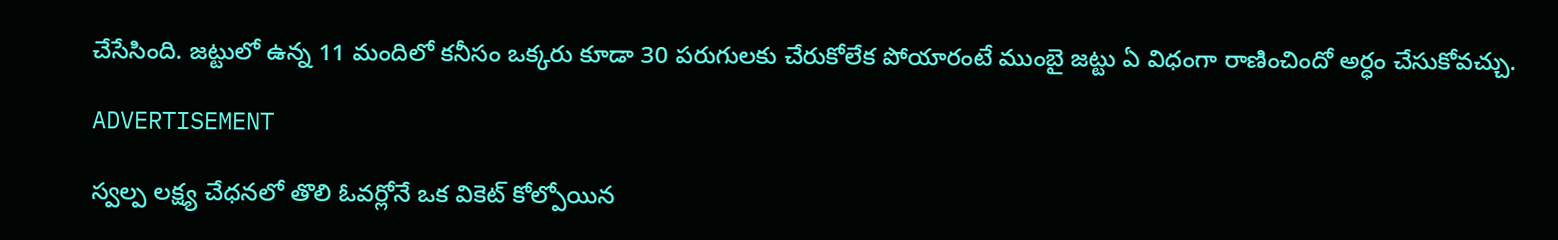చేసేసింది. జట్టులో ఉన్న 11 మందిలో కనీసం ఒక్కరు కూడా 30 పరుగులకు చేరుకోలేక పోయారంటే ముంబై జట్టు ఏ విధంగా రాణించిందో అర్ధం చేసుకోవచ్చు.

ADVERTISEMENT

స్వల్ప లక్ష్య చేధనలో తొలి ఓవర్లోనే ఒక వికెట్ కోల్పోయిన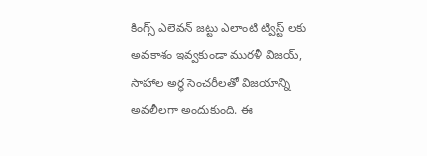కింగ్స్ ఎలెవన్ జట్టు ఎలాంటి ట్విస్ట్ లకు అవకాశం ఇవ్వకుండా మురళీ విజయ్, సాహాల అర్ధ సెంచరీలతో విజయాన్ని అవలీలగా అందుకుంది. ఈ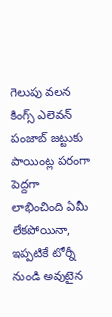గెలుపు వలన కింగ్స్ ఎలెవన్ పంజాబ్ జట్టుకు పాయింట్ల పరంగా పెద్దగా లాభించింది ఏమీ లేకపోయినా, ఇప్పటికే టోర్నీ నుండి అవుటైన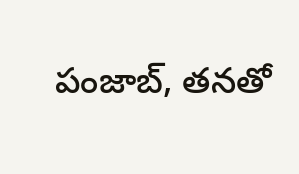పంజాబ్, తనతో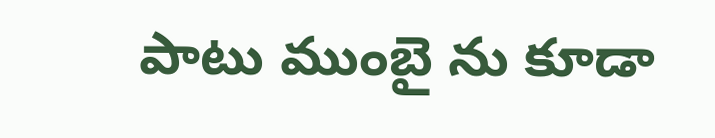పాటు ముంబై ను కూడా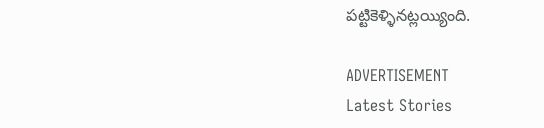పట్టికెళ్ళినట్లయ్యింది.

ADVERTISEMENT
Latest Stories